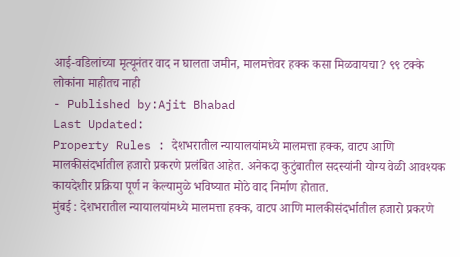आई-वडिलांच्या मृत्यूनंतर वाद न घालता जमीन, मालमत्तेवर हक्क कसा मिळवायचा? ९९ टक्के लोकांना माहीतच नाही
- Published by:Ajit Bhabad
Last Updated:
Property Rules : देशभरातील न्यायालयांमध्ये मालमत्ता हक्क, वाटप आणि मालकीसंदर्भातील हजारो प्रकरणे प्रलंबित आहेत. अनेकदा कुटुंबातील सदस्यांनी योग्य वेळी आवश्यक कायदेशीर प्रक्रिया पूर्ण न केल्यामुळे भविष्यात मोठे वाद निर्माण होतात.
मुंबई : देशभरातील न्यायालयांमध्ये मालमत्ता हक्क, वाटप आणि मालकीसंदर्भातील हजारो प्रकरणे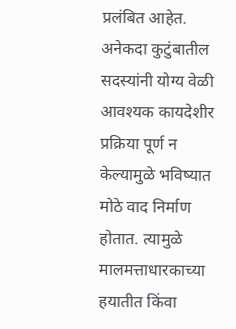प्रलंबित आहेत. अनेकदा कुटुंबातील सदस्यांनी योग्य वेळी आवश्यक कायदेशीर प्रक्रिया पूर्ण न केल्यामुळे भविष्यात मोठे वाद निर्माण होतात. त्यामुळे मालमत्ताधारकाच्या हयातीत किंवा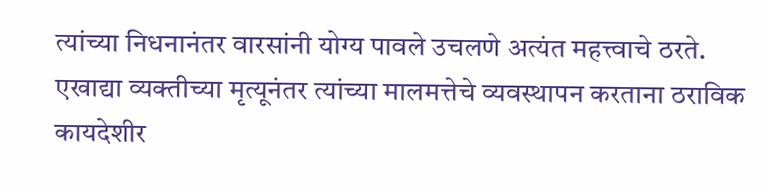त्यांच्या निधनानंतर वारसांनी योग्य पावले उचलणे अत्यंत महत्त्वाचे ठरते.
एखाद्या व्यक्तीच्या मृत्यूनंतर त्यांच्या मालमत्तेचे व्यवस्थापन करताना ठराविक कायदेशीर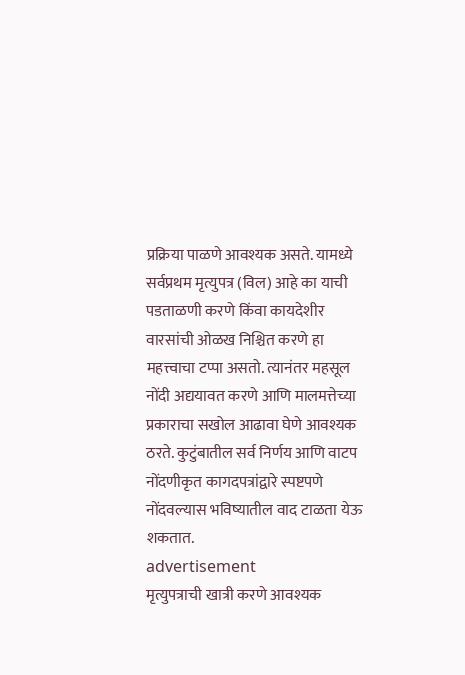प्रक्रिया पाळणे आवश्यक असते. यामध्ये सर्वप्रथम मृत्युपत्र (विल) आहे का याची पडताळणी करणे किंवा कायदेशीर वारसांची ओळख निश्चित करणे हा महत्त्वाचा टप्पा असतो. त्यानंतर महसूल नोंदी अद्ययावत करणे आणि मालमत्तेच्या प्रकाराचा सखोल आढावा घेणे आवश्यक ठरते. कुटुंबातील सर्व निर्णय आणि वाटप नोंदणीकृत कागदपत्रांद्वारे स्पष्टपणे नोंदवल्यास भविष्यातील वाद टाळता येऊ शकतात.
advertisement
मृत्युपत्राची खात्री करणे आवश्यक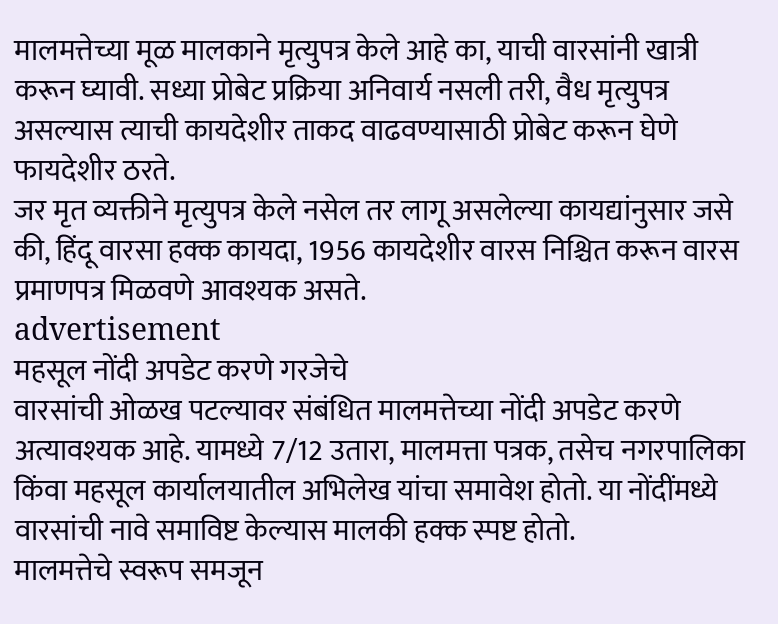मालमत्तेच्या मूळ मालकाने मृत्युपत्र केले आहे का, याची वारसांनी खात्री करून घ्यावी. सध्या प्रोबेट प्रक्रिया अनिवार्य नसली तरी, वैध मृत्युपत्र असल्यास त्याची कायदेशीर ताकद वाढवण्यासाठी प्रोबेट करून घेणे फायदेशीर ठरते.
जर मृत व्यक्तीने मृत्युपत्र केले नसेल तर लागू असलेल्या कायद्यांनुसार जसे की, हिंदू वारसा हक्क कायदा, 1956 कायदेशीर वारस निश्चित करून वारस प्रमाणपत्र मिळवणे आवश्यक असते.
advertisement
महसूल नोंदी अपडेट करणे गरजेचे
वारसांची ओळख पटल्यावर संबंधित मालमत्तेच्या नोंदी अपडेट करणे अत्यावश्यक आहे. यामध्ये 7/12 उतारा, मालमत्ता पत्रक, तसेच नगरपालिका किंवा महसूल कार्यालयातील अभिलेख यांचा समावेश होतो. या नोंदींमध्ये वारसांची नावे समाविष्ट केल्यास मालकी हक्क स्पष्ट होतो.
मालमत्तेचे स्वरूप समजून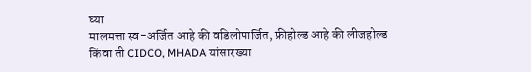घ्या
मालमत्ता स्व-अर्जित आहे की वडिलोपार्जित, फ्रीहोल्ड आहे की लीजहोल्ड किंवा ती CIDCO, MHADA यांसारख्या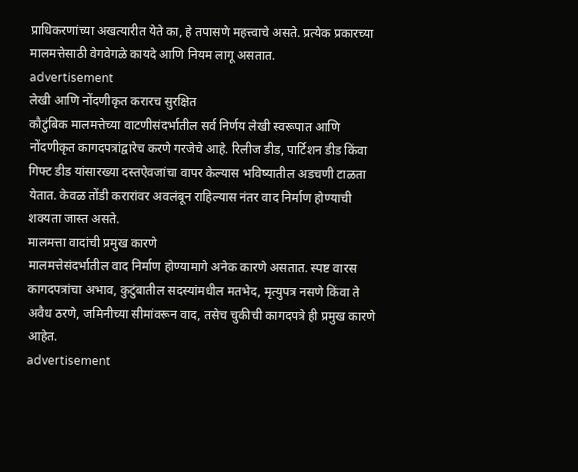प्राधिकरणांच्या अखत्यारीत येते का, हे तपासणे महत्त्वाचे असते. प्रत्येक प्रकारच्या मालमत्तेसाठी वेगवेगळे कायदे आणि नियम लागू असतात.
advertisement
लेखी आणि नोंदणीकृत करारच सुरक्षित
कौटुंबिक मालमत्तेच्या वाटणीसंदर्भातील सर्व निर्णय लेखी स्वरूपात आणि नोंदणीकृत कागदपत्रांद्वारेच करणे गरजेचे आहे. रिलीज डीड, पार्टिशन डीड किंवा गिफ्ट डीड यांसारख्या दस्तऐवजांचा वापर केल्यास भविष्यातील अडचणी टाळता येतात. केवळ तोंडी करारांवर अवलंबून राहिल्यास नंतर वाद निर्माण होण्याची शक्यता जास्त असते.
मालमत्ता वादांची प्रमुख कारणे
मालमत्तेसंदर्भातील वाद निर्माण होण्यामागे अनेक कारणे असतात. स्पष्ट वारस कागदपत्रांचा अभाव, कुटुंबातील सदस्यांमधील मतभेद, मृत्युपत्र नसणे किंवा ते अवैध ठरणे, जमिनीच्या सीमांवरून वाद, तसेच चुकीची कागदपत्रे ही प्रमुख कारणे आहेत.
advertisement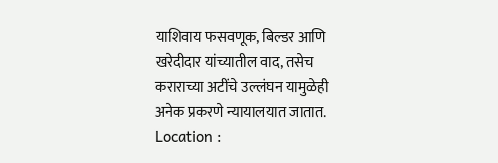याशिवाय फसवणूक, बिल्डर आणि खरेदीदार यांच्यातील वाद, तसेच कराराच्या अटींचे उल्लंघन यामुळेही अनेक प्रकरणे न्यायालयात जातात.
Location :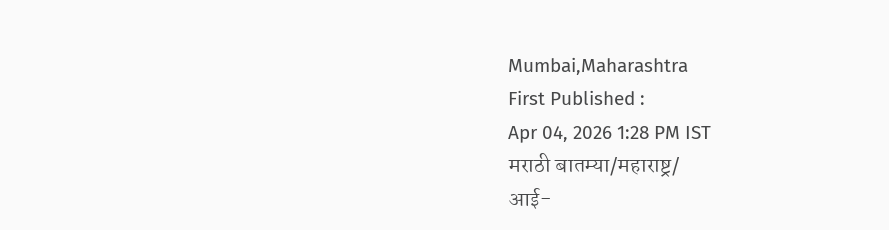Mumbai,Maharashtra
First Published :
Apr 04, 2026 1:28 PM IST
मराठी बातम्या/महाराष्ट्र/
आई-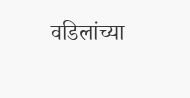वडिलांच्या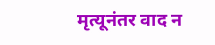मृत्यूनंतर वाद न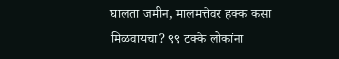घालता जमीन, मालमत्तेवर हक्क कसा मिळवायचा? ९९ टक्के लोकांना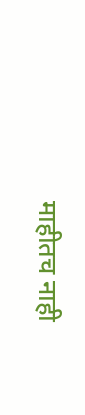माहीतच नाही